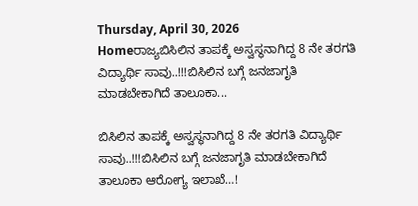Thursday, April 30, 2026
Homeರಾಜ್ಯಬಿಸಿಲಿನ ತಾಪಕ್ಕೆ ಅಸ್ವಸ್ಥನಾಗಿದ್ದ 8 ನೇ ತರಗತಿ ವಿದ್ಯಾರ್ಥಿ ಸಾವು..!!!ಬಿಸಿಲಿನ ಬಗ್ಗೆ ಜನಜಾಗೃತಿ ಮಾಡಬೇಕಾಗಿದೆ ತಾಲೂಕಾ...

ಬಿಸಿಲಿನ ತಾಪಕ್ಕೆ ಅಸ್ವಸ್ಥನಾಗಿದ್ದ 8 ನೇ ತರಗತಿ ವಿದ್ಯಾರ್ಥಿ ಸಾವು..!!!ಬಿಸಿಲಿನ ಬಗ್ಗೆ ಜನಜಾಗೃತಿ ಮಾಡಬೇಕಾಗಿದೆ ತಾಲೂಕಾ ಆರೋಗ್ಯ ಇಲಾಖೆ…!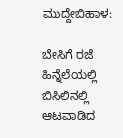ಮುದ್ದೇಬಿಹಾಳ:

ಬೇಸಿಗೆ ರಜೆ ಹಿನ್ನೆಲೆಯಲ್ಲಿ ಬಿಸಿಲಿನಲ್ಲಿ ಆಟವಾಡಿದ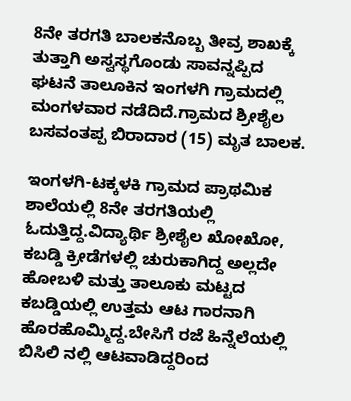8ನೇ ತರಗತಿ ಬಾಲಕನೊಬ್ಬ ತೀವ್ರ ಶಾಖಕ್ಕೆ ತುತ್ತಾಗಿ ಅಸ್ವಸ್ಥಗೊಂಡು ಸಾವನ್ನಪ್ಪಿದ ಘಟನೆ ತಾಲೂಕಿನ ಇಂಗಳಗಿ ಗ್ರಾಮದಲ್ಲಿ ಮಂಗಳವಾರ ನಡೆದಿದೆ.ಗ್ರಾಮದ ಶ್ರೀಶೈಲ ಬಸವಂತಪ್ಪ ಬಿರಾದಾರ (15) ಮೃತ ಬಾಲಕ.

ಇಂಗಳಗಿ-ಟಕ್ಕಳಕಿ ಗ್ರಾಮದ ಪ್ರಾಥಮಿಕ ಶಾಲೆಯಲ್ಲಿ 8ನೇ ತರಗತಿಯಲ್ಲಿ ಓದುತ್ತಿದ್ದ.ವಿದ್ಯಾರ್ಥಿ ಶ್ರೀಶೈಲ ಖೋಖೋ, ಕಬಡ್ಡಿ ಕ್ರೀಡೆಗಳಲ್ಲಿ ಚುರುಕಾಗಿದ್ದ ಅಲ್ಲದೇ ಹೋಬಳಿ ಮತ್ತು ತಾಲೂಕು ಮಟ್ಟದ ಕಬಡ್ಡಿಯಲ್ಲಿ ಉತ್ತಮ ಆಟ ಗಾರನಾಗಿ ಹೊರಹೊಮ್ಮಿದ್ದ.ಬೇಸಿಗೆ ರಜೆ ಹಿನ್ನೆಲೆಯಲ್ಲಿ ಬಿಸಿಲಿ ನಲ್ಲಿ ಆಟವಾಡಿದ್ದರಿಂದ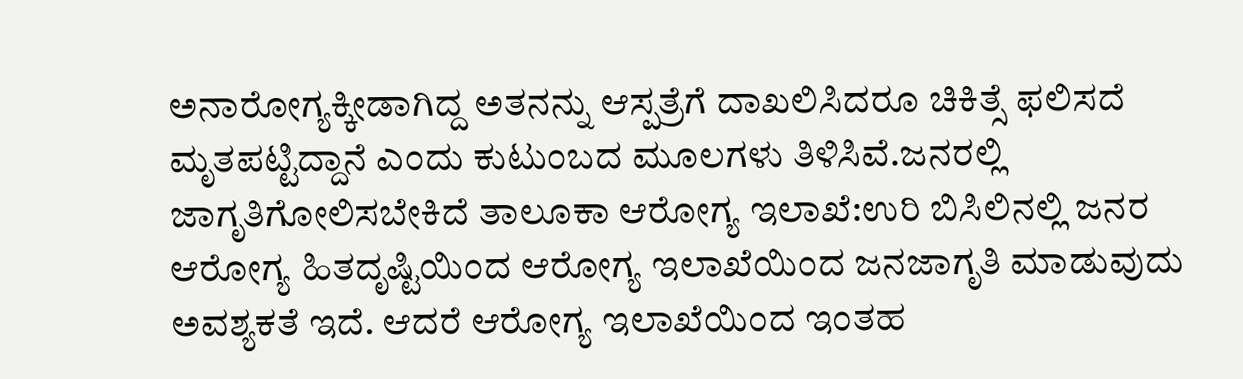ಅನಾರೋಗ್ಯಕ್ಕೀಡಾಗಿದ್ದ ಅತನನ್ನು ಆಸ್ಪತ್ರೆಗೆ ದಾಖಲಿಸಿದರೂ ಚಿಕಿತ್ಸೆ ಫಲಿಸದೆ ಮೃತಪಟ್ಟಿದ್ದಾನೆ ಎಂದು ಕುಟುಂಬದ ಮೂಲಗಳು ತಿಳಿಸಿವೆ.ಜನರಲ್ಲಿ ಜಾಗೃತಿಗೋಲಿಸಬೇಕಿದೆ ತಾಲೂಕಾ ಆರೋಗ್ಯ ಇಲಾಖೆ:ಉರಿ ಬಿಸಿಲಿನಲ್ಲಿ ಜನರ ಆರೋಗ್ಯ ಹಿತದೃಷ್ಟಿಯಿಂದ ಆರೋಗ್ಯ ಇಲಾಖೆಯಿಂದ ಜನಜಾಗೃತಿ ಮಾಡುವುದು ಅವಶ್ಯಕತೆ ಇದೆ. ಆದರೆ ಆರೋಗ್ಯ ಇಲಾಖೆಯಿಂದ ಇಂತಹ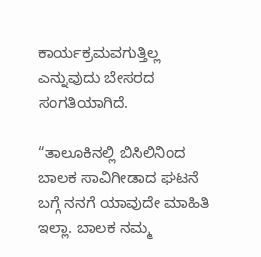ಕಾರ್ಯಕ್ರಮವಗುತ್ತಿಲ್ಲ ಎನ್ನುವುದು ಬೇಸರದ ಸಂಗತಿಯಾಗಿದೆ.

“ತಾಲೂಕಿನಲ್ಲಿ ಬಿಸಿಲಿನಿಂದ ಬಾಲಕ ಸಾವಿಗೀಡಾದ ಘಟನೆ ಬಗ್ಗೆ ನನಗೆ ಯಾವುದೇ ಮಾಹಿತಿ ಇಲ್ಲಾ. ಬಾಲಕ ನಮ್ಮ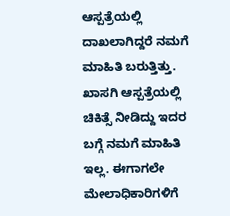ಆಸ್ಪತ್ರೆಯಲ್ಲಿ ದಾಖಲಾಗಿದ್ದರೆ ನಮಗೆ ಮಾಹಿತಿ ಬರುತ್ತಿತ್ತು. ಖಾಸಗಿ ಆಸ್ಪತ್ರೆಯಲ್ಲಿ ಚಿಕಿತ್ಸೆ ನೀಡಿದ್ದು ಇದರ ಬಗ್ಗೆ ನಮಗೆ ಮಾಹಿತಿ ಇಲ್ಲ. ಈಗಾಗಲೇ ಮೇಲಾಧಿಕಾರಿಗಳಿಗೆ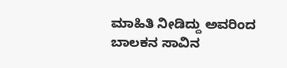ಮಾಹಿತಿ ನೀಡಿದ್ದು ಅವರಿಂದ ಬಾಲಕನ ಸಾವಿನ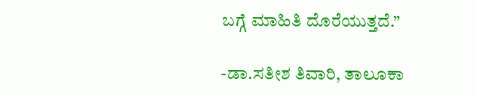ಬಗ್ಗೆ ಮಾಹಿತಿ ದೊರೆಯುತ್ತದೆ.”

-ಡಾ.ಸತೀಶ ತಿವಾರಿ, ತಾಲೂಕಾ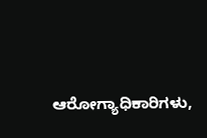ಆರೋಗ್ಯಾಧಿಕಾರಿಗಳು,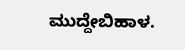ಮುದ್ದೇಬಿಹಾಳ.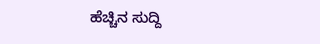ಹೆಚ್ಚಿನ ಸುದ್ದಿ